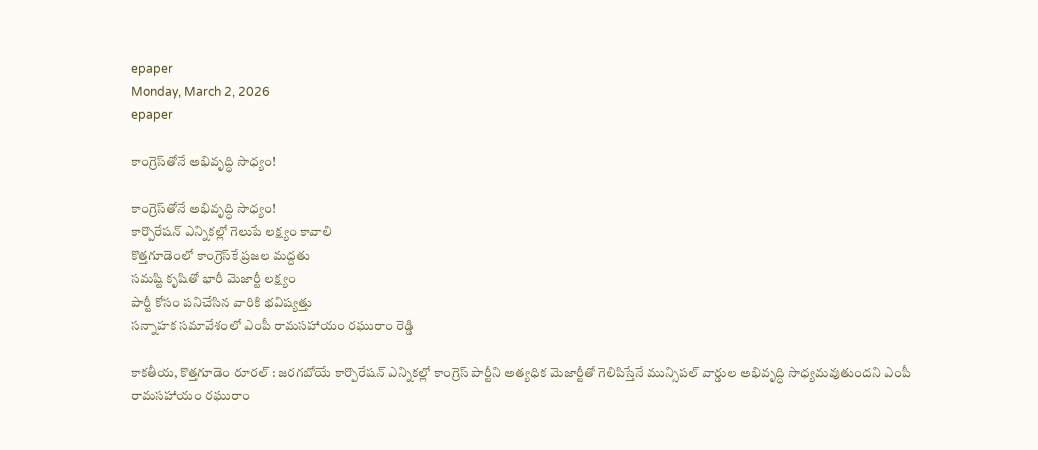epaper
Monday, March 2, 2026
epaper

కాంగ్రెస్‌తోనే అభివృద్ధి సాధ్యం!

కాంగ్రెస్‌తోనే అభివృద్ధి సాధ్యం!
కార్పొరేషన్ ఎన్నికల్లో గెలుపే లక్ష్యం కావాలి
కొత్తగూడెంలో కాంగ్రెస్‌కే ప్రజల మద్దతు
సమ‌ష్టి కృషితో భారీ మెజార్టీ లక్ష్యం
పార్టీ కోసం పనిచేసిన వారికి భవిష్యత్తు
సన్నాహక సమావేశంలో ఎంపీ రామసహాయం రఘురాం రెడ్డి

కాకతీయ, కొత్తగూడెం రూరల్ : జరగబోయే కార్పొరేషన్ ఎన్నికల్లో కాంగ్రెస్ పార్టీని అత్యధిక మెజార్టీతో గెలిపిస్తేనే మున్సిపల్ వార్డుల అభివృద్ధి సాధ్యమవుతుందని ఎంపీ రామసహాయం రఘురాం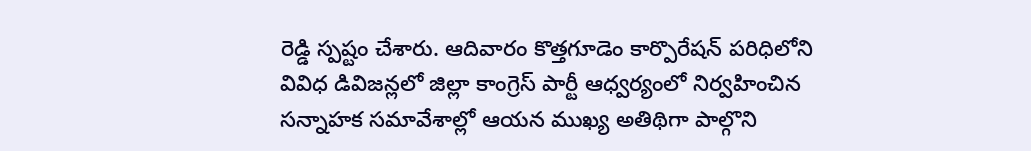రెడ్డి స్పష్టం చేశారు. ఆదివారం కొత్తగూడెం కార్పొరేషన్ పరిధిలోని వివిధ డివిజన్లలో జిల్లా కాంగ్రెస్ పార్టీ ఆధ్వర్యంలో నిర్వహించిన సన్నాహక సమావేశాల్లో ఆయన ముఖ్య అతిథిగా పాల్గొని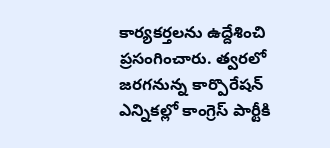కార్యకర్తలను ఉద్దేశించి ప్రసంగించారు. త్వరలో జరగనున్న కార్పొరేషన్ ఎన్నికల్లో కాంగ్రెస్ పార్టీకి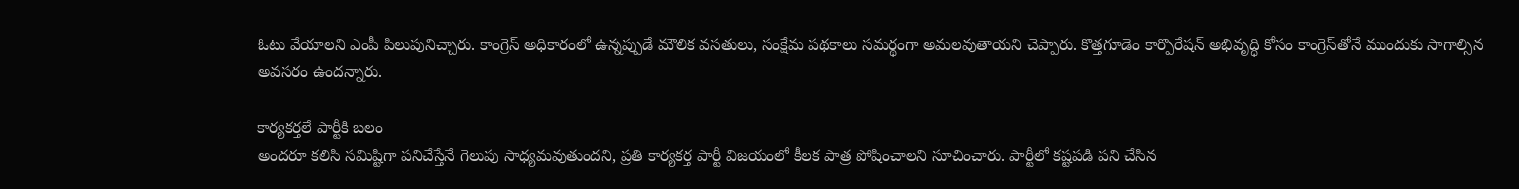ఓటు వేయాలని ఎంపీ పిలుపునిచ్చారు. కాంగ్రెస్ అధికారంలో ఉన్నప్పుడే మౌలిక వసతులు, సంక్షేమ పథకాలు సమర్థంగా అమలవుతాయని చెప్పారు. కొత్తగూడెం కార్పొరేషన్ అభివృద్ధి కోసం కాంగ్రెస్‌తోనే ముందుకు సాగాల్సిన అవసరం ఉందన్నారు.

కార్యకర్తలే పార్టీకి బలం
అందరూ కలిసి సమిష్టిగా పనిచేస్తేనే గెలుపు సాధ్యమవుతుందని, ప్రతి కార్యకర్త పార్టీ విజయంలో కీలక పాత్ర పోషించాలని సూచించారు. పార్టీలో కష్టపడి పని చేసిన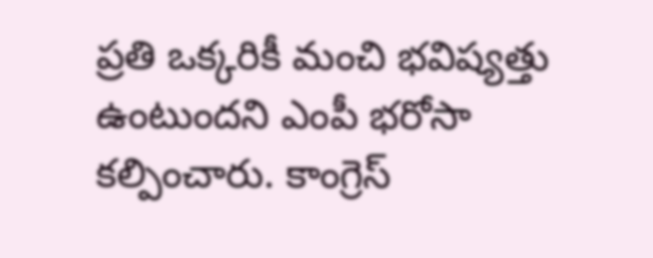ప్రతి ఒక్కరికీ మంచి భవిష్యత్తు ఉంటుందని ఎంపీ భరోసా కల్పించారు. కాంగ్రెస్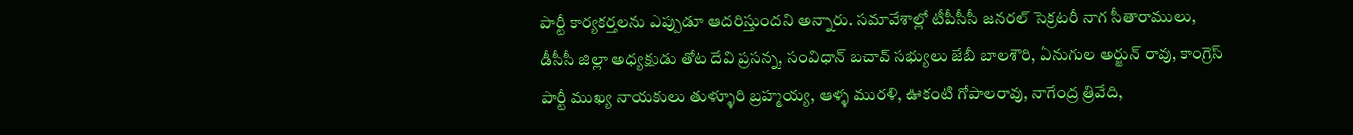పార్టీ కార్యకర్తలను ఎప్పుడూ ఆదరిస్తుందని అన్నారు. సమావేశాల్లో టీపీసీసీ జనరల్ సెక్రటరీ నాగ సీతారాములు, డీసీసీ జిల్లా అధ్యక్షుడు తోట దేవి ప్రసన్న, సంవిధాన్ బచావ్ సభ్యులు జేబీ బాలశౌరి, ఏనుగుల అర్జున్ రావు, కాంగ్రెస్ పార్టీ ముఖ్య నాయకులు తుళ్ళూరి బ్రహ్మయ్య, ఆళ్ళ మురళి, ఊకంటి గోపాలరావు, నాగేంద్ర త్రివేది,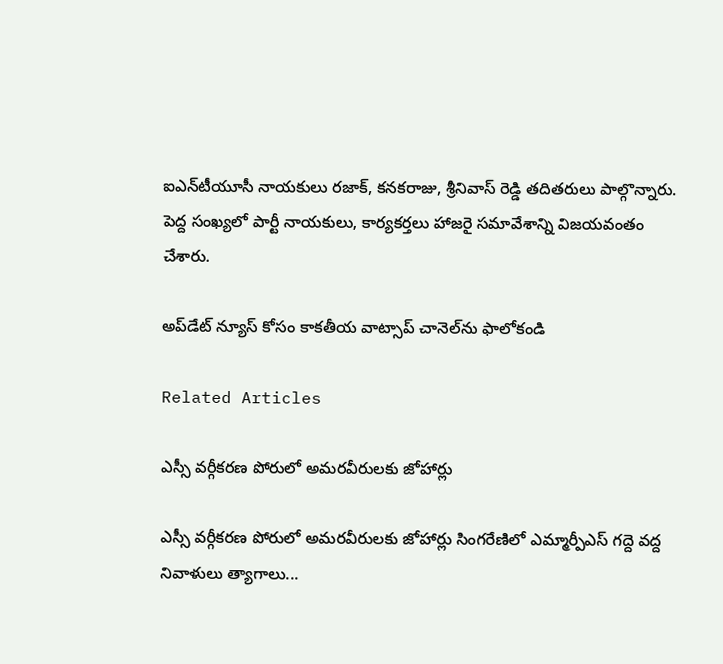ఐఎన్‌టీయూసీ నాయకులు రజాక్, కనకరాజు, శ్రీనివాస్ రెడ్డి తదితరులు పాల్గొన్నారు. పెద్ద సంఖ్యలో పార్టీ నాయకులు, కార్యకర్తలు హాజరై సమావేశాన్ని విజయవంతం చేశారు.

అప్‌డేట్ న్యూస్ కోసం కాక‌తీయ వాట్సాప్ చానెల్‌ను ఫాలోకండి

Related Articles

ఎస్సీ వర్గీకరణ పోరులో అమరవీరులకు జోహార్లు

ఎస్సీ వర్గీకరణ పోరులో అమరవీరులకు జోహార్లు సింగరేణిలో ఎమ్మార్పీఎస్ గద్దె వద్ద నివాళులు త్యాగాలు...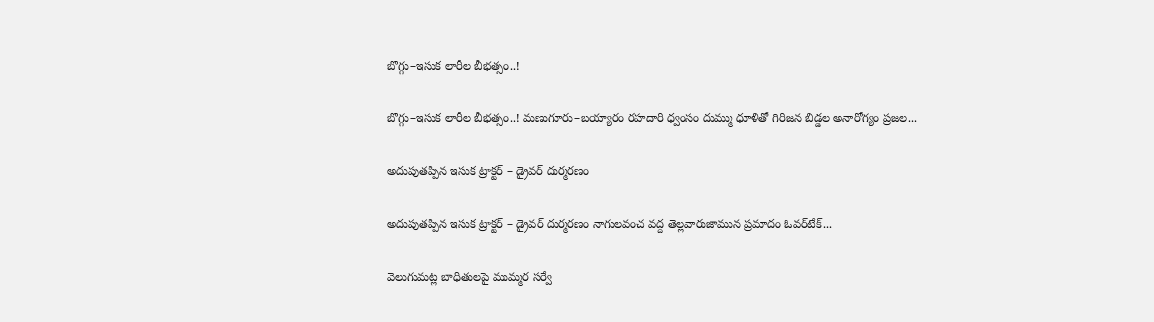బొగ్గు–ఇసుక లారీల బీభత్సం..!

బొగ్గు–ఇసుక లారీల బీభత్సం..! మణుగూరు–బయ్యారం రహదారి ధ్వంసం దుమ్ము ధూళితో గిరిజన బిడ్డల అనారోగ్యం ప్రజల...

అదుపుతప్పిన ఇసుక ట్రాక్టర్ – డ్రైవర్ దుర్మరణం

అదుపుతప్పిన ఇసుక ట్రాక్టర్ – డ్రైవర్ దుర్మరణం నాగులవంచ వద్ద తెల్లవారుజామున ప్రమాదం ఓవర్‌టేక్...

వెలుగుమట్ల బాధితులపై ముమ్మర సర్వే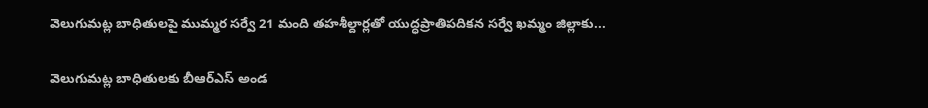వెలుగుమట్ల బాధితులపై ముమ్మర సర్వే 21 మంది తహశీల్దార్లతో యుద్ధప్రాతిపదికన సర్వే ఖమ్మం జిల్లాకు...

వెలుగుమట్ల బాధితులకు బీఆర్ఎస్ అండ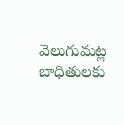వెలుగుమట్ల బాధితులకు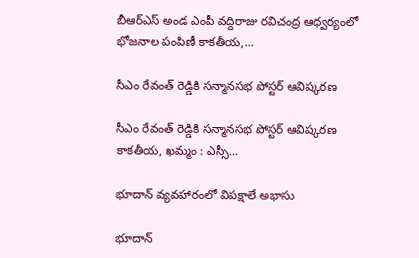బీఆర్ఎస్ అండ ఎంపీ వద్దిరాజు రవిచంద్ర ఆధ్వర్యంలో భోజనాల పంపిణీ కాకతీయ,...

సీఎం రేవంత్ రెడ్డికి సన్మానసభ పోస్టర్ ఆవిష్కరణ

సీఎం రేవంత్ రెడ్డికి సన్మానసభ పోస్టర్ ఆవిష్కరణ కాకతీయ, ఖమ్మం : ఎస్సీ...

భూదాన్ వ్యవహారంలో విపక్షాలే అభాసు

భూదాన్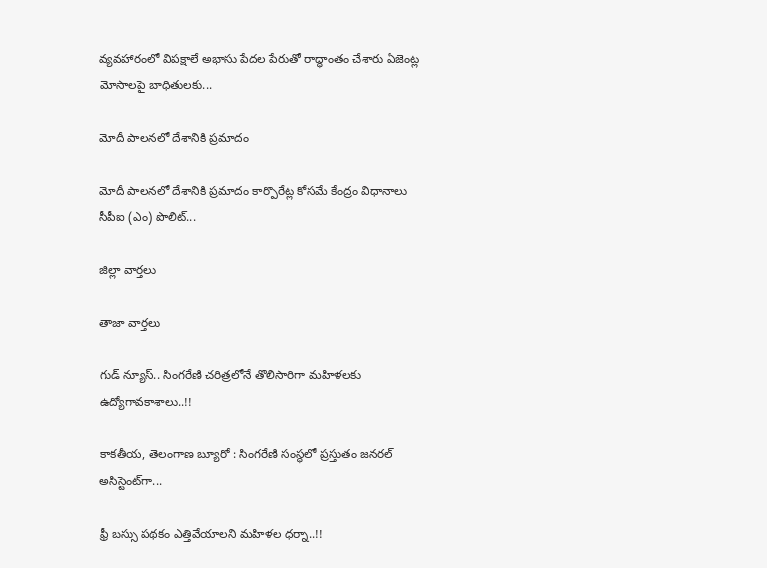వ్యవహారంలో విపక్షాలే అభాసు పేదల పేరుతో రాద్ధాంతం చేశారు ఏజెంట్ల మోసాలపై బాధితులకు...

మోదీ పాలనలో దేశానికి ప్రమాదం

మోదీ పాలనలో దేశానికి ప్రమాదం కార్పొరేట్ల కోసమే కేంద్రం విధానాలు సీపీఐ (ఎం) పొలిట్...

జిల్లా వార్త‌లు

తాజా వార్త‌లు

గుడ్ న్యూస్.. సింగరేణి చరిత్రలోనే తొలిసారిగా మ‌హిళ‌ల‌కు ఉద్యోగావ‌కాశాలు..!!

కాక‌తీయ‌, తెలంగాణ బ్యూరో : సింగరేణి సంస్థలో ప్రస్తుతం జనరల్ అసిస్టెంట్‌గా...

ఫ్రీ బస్సు పథకం ఎత్తివేయాలని మహిళల ధర్నా..!!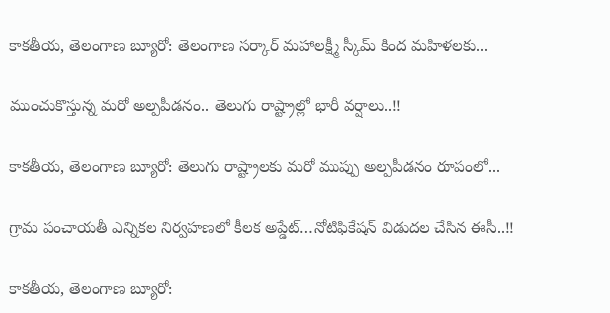కాకతీయ, తెలంగాణ బ్యూరో: తెలంగాణ సర్కార్ మహాలక్ష్మీ స్కీమ్ కింద మహిళలకు...

ముంచుకొస్తున్న మరో అల్పపీడనం.. తెలుగు రాష్ట్రాల్లో భారీ వర్షాలు..!!

కాకతీయ, తెలంగాణ బ్యూరో: తెలుగు రాష్ట్రాలకు మరో ముప్పు అల్పపీడనం రూపంలో...

గ్రామ పంచాయ‌తీ ఎన్నిక‌ల నిర్వ‌హ‌ణ‌లో కీల‌క అప్డేట్‌…నోటిఫికేషన్ విడుదల చేసిన ఈసీ..!!

కాకతీయ, తెలంగాణ బ్యూరో: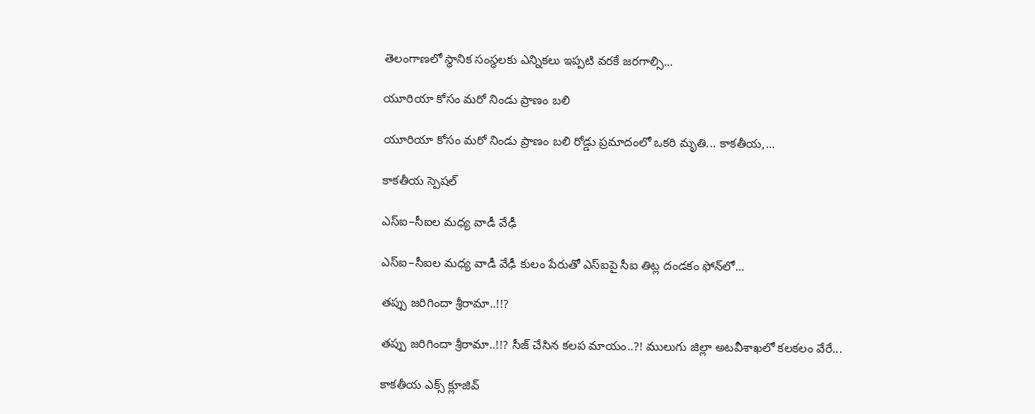తెలంగాణలో స్థానిక సంస్థలకు ఎన్నికలు ఇప్పటి వరకే జరగాల్సి...

యూరియా కోసం మరో నిండు ప్రాణం బలి

యూరియా కోసం మరో నిండు ప్రాణం బలి రోడ్డు ప్రమాదంలో ఒకరి మృతి... కాకతీయ,...

కాక‌తీయ స్పెష‌ల్‌

ఎస్ఐ–సీఐల మ‌ధ్య వాడీ వేఢీ

ఎస్ఐ–సీఐల మ‌ధ్య వాడీ వేఢీ కులం పేరుతో ఎస్ఐపై సీఐ తిట్ల దండ‌కం ఫోన్‌లో...

త‌ప్పు జ‌రిగిందా శ్రీరామా..!!?

త‌ప్పు జ‌రిగిందా శ్రీరామా..!!? సీజ్ చేసిన క‌ల‌ప‌ మాయం..?! ములుగు జిల్లా అట‌వీశాఖ‌లో క‌ల‌క‌లం వేరే...

కాక‌తీయ ఎక్స్ క్లూజివ్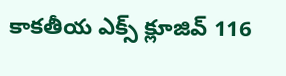కాక‌తీయ ఎక్స్ క్లూజివ్ 116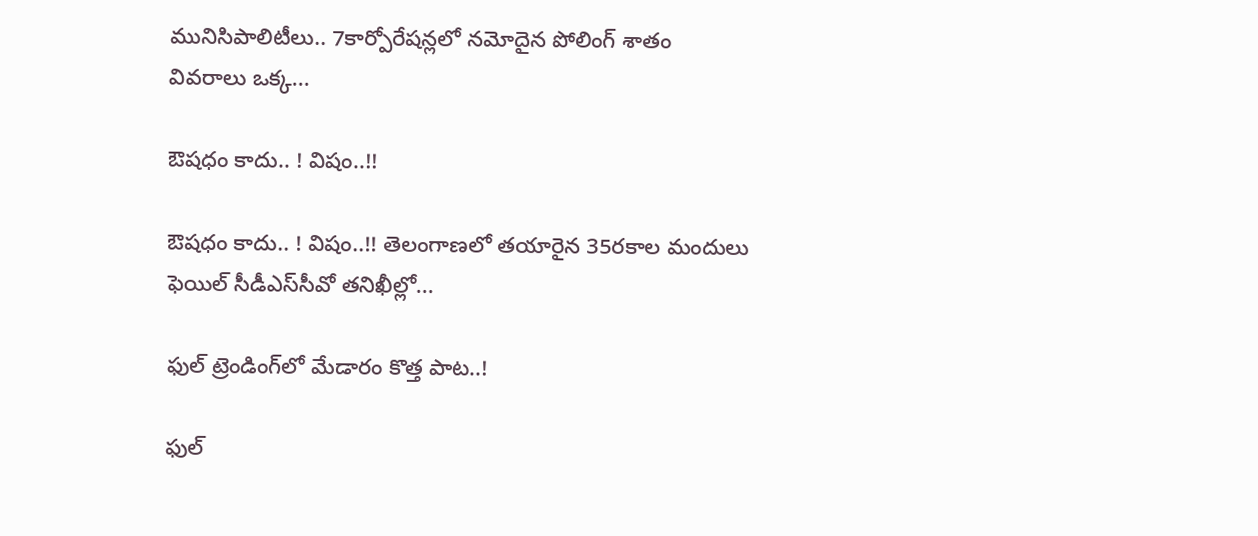మునిసిపాలిటీలు.. 7కార్పోరేష‌న్ల‌లో న‌మోదైన పోలింగ్ శాతం వివ‌రాలు ఒక్క...

ఔష‌ధం కాదు.. ! విషం..!!

ఔష‌ధం కాదు.. ! విషం..!! తెలంగాణలో తయారైన 35ర‌కాల మందులు ఫెయిల్‌ సీడీఎస్‌సీవో తనిఖీల్లో...

ఫుల్ ట్రెండింగ్‌లో మేడారం కొత్త పాట..!

ఫుల్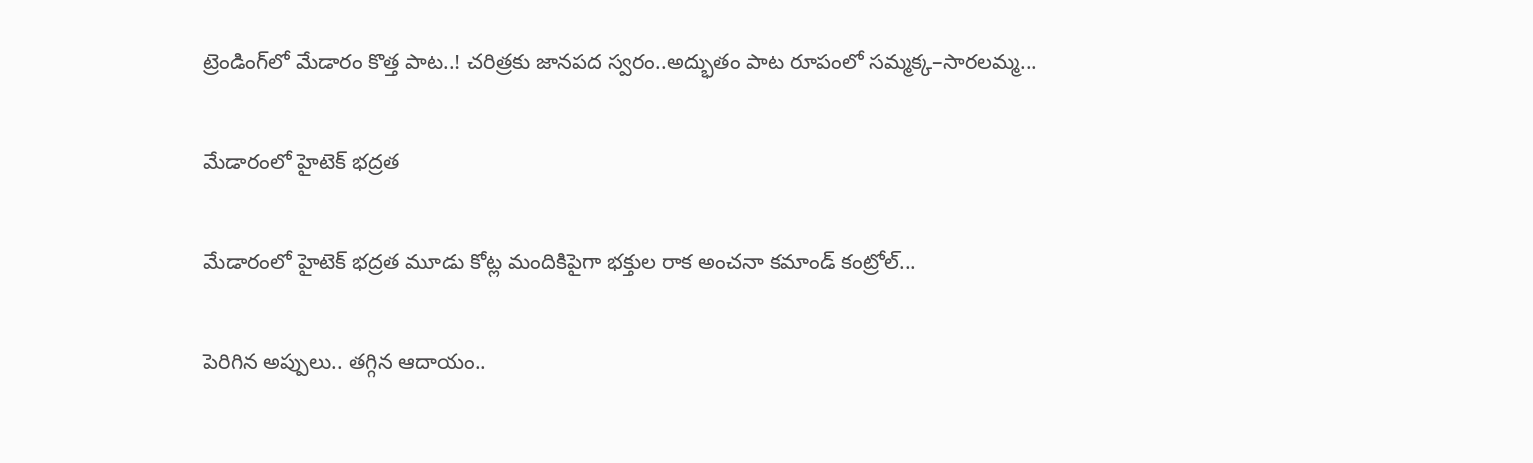ట్రెండింగ్‌లో మేడారం కొత్త పాట..! చరిత్రకు జానపద స్వరం..అద్భుతం పాట రూపంలో సమ్మక్క–సారలమ్మ...

మేడారంలో హైటెక్ భద్రత

మేడారంలో హైటెక్ భద్రత మూడు కోట్ల మందికిపైగా భక్తుల రాక అంచనా కమాండ్ కంట్రోల్...

పెరిగిన అప్పులు.. తగ్గిన ఆదాయం..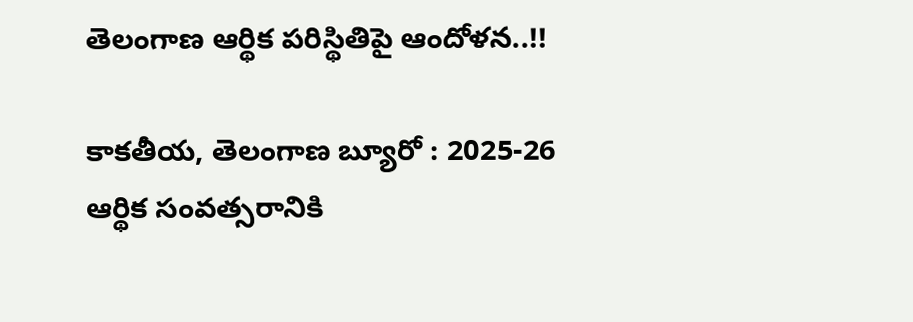తెలంగాణ ఆర్థిక పరిస్థితిపై ఆందోళన..!!

కాకతీయ, తెలంగాణ బ్యూరో : 2025-26 ఆర్థిక సంవత్సరానికి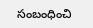సంబంధించి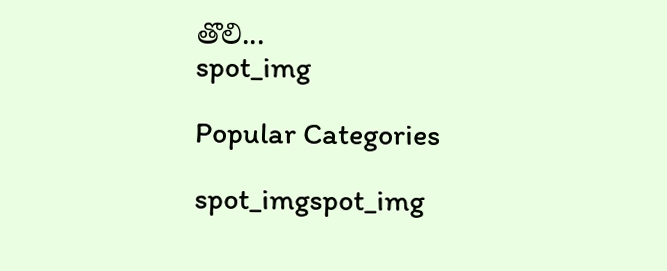తొలి...
spot_img

Popular Categories

spot_imgspot_img